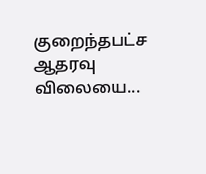குறைந்தபட்ச ஆதரவு விலையை...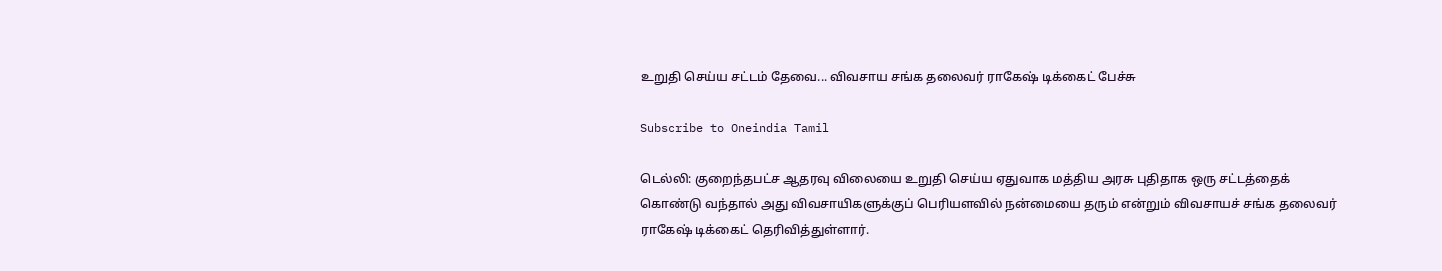உறுதி செய்ய சட்டம் தேவை... விவசாய சங்க தலைவர் ராகேஷ் டிக்கைட் பேச்சு

Subscribe to Oneindia Tamil

டெல்லி: குறைந்தபட்ச ஆதரவு விலையை உறுதி செய்ய ஏதுவாக மத்திய அரசு புதிதாக ஒரு சட்டத்தைக் கொண்டு வந்தால் அது விவசாயிகளுக்குப் பெரியளவில் நன்மையை தரும் என்றும் விவசாயச் சங்க தலைவர் ராகேஷ் டிக்கைட் தெரிவித்துள்ளார்.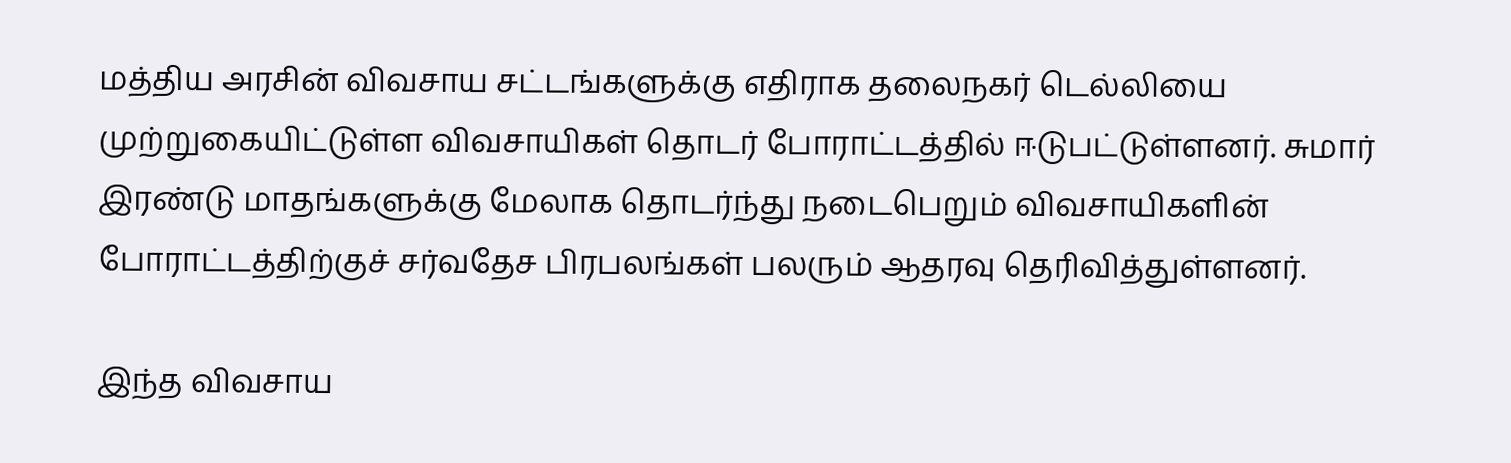மத்திய அரசின் விவசாய சட்டங்களுக்கு எதிராக தலைநகர் டெல்லியை முற்றுகையிட்டுள்ள விவசாயிகள் தொடர் போராட்டத்தில் ஈடுபட்டுள்ளனர். சுமார் இரண்டு மாதங்களுக்கு மேலாக தொடர்ந்து நடைபெறும் விவசாயிகளின் போராட்டத்திற்குச் சர்வதேச பிரபலங்கள் பலரும் ஆதரவு தெரிவித்துள்ளனர்.

இந்த விவசாய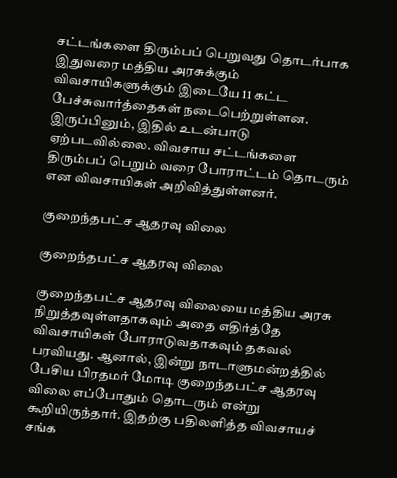சட்டங்களை திரும்பப் பெறுவது தொடர்பாக இதுவரை மத்திய அரசுக்கும் விவசாயிகளுக்கும் இடையே 11 கட்ட பேச்சுவார்த்தைகள் நடைபெற்றுள்ளன. இருப்பினும், இதில் உடன்பாடு ஏற்படவில்லை. விவசாய சட்டங்களை திரும்பப் பெறும் வரை போராட்டம் தொடரும் என விவசாயிகள் அறிவித்துள்ளனர்.

குறைந்தபட்ச ஆதரவு விலை

குறைந்தபட்ச ஆதரவு விலை

குறைந்தபட்ச ஆதரவு விலையை மத்திய அரசு நிறுத்தவுள்ளதாகவும் அதை எதிர்த்தே விவசாயிகள் போராடுவதாகவும் தகவல் பரவியது. ஆனால், இன்று நாடாளுமன்றத்தில் பேசிய பிரதமர் மோடி குறைந்தபட்ச ஆதரவு விலை எப்போதும் தொடரும் என்று கூறியிருந்தார். இதற்கு பதிலளித்த விவசாயச் சங்க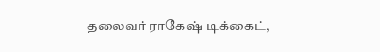தலைவர் ராகேஷ் டிக்கைட்,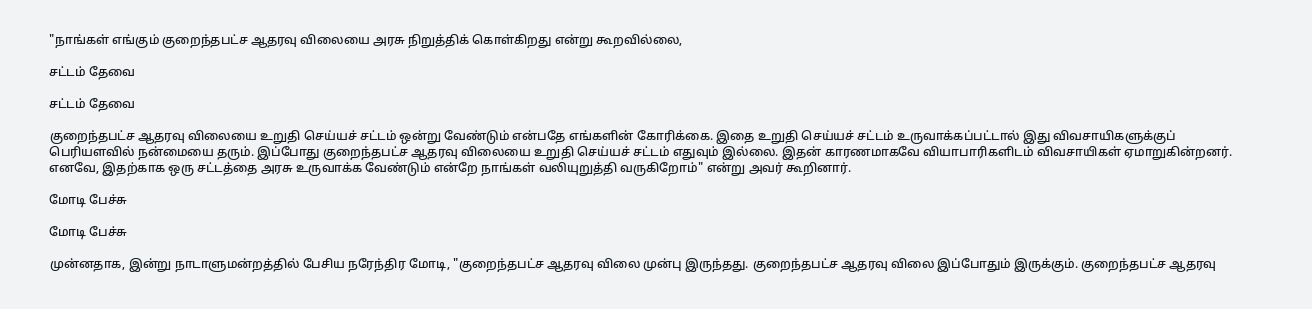"நாங்கள் எங்கும் குறைந்தபட்ச ஆதரவு விலையை அரசு நிறுத்திக் கொள்கிறது என்று கூறவில்லை,

சட்டம் தேவை

சட்டம் தேவை

குறைந்தபட்ச ஆதரவு விலையை உறுதி செய்யச் சட்டம் ஒன்று வேண்டும் என்பதே எங்களின் கோரிக்கை. இதை உறுதி செய்யச் சட்டம் உருவாக்கப்பட்டால் இது விவசாயிகளுக்குப் பெரியளவில் நன்மையை தரும். இப்போது குறைந்தபட்ச ஆதரவு விலையை உறுதி செய்யச் சட்டம் எதுவும் இல்லை. இதன் காரணமாகவே வியாபாரிகளிடம் விவசாயிகள் ஏமாறுகின்றனர். எனவே, இதற்காக ஒரு சட்டத்தை அரசு உருவாக்க வேண்டும் என்றே நாங்கள் வலியுறுத்தி வருகிறோம்" என்று அவர் கூறினார்.

மோடி பேச்சு

மோடி பேச்சு

முன்னதாக, இன்று நாடாளுமன்றத்தில் பேசிய நரேந்திர மோடி, "குறைந்தபட்ச ஆதரவு விலை முன்பு இருந்தது. குறைந்தபட்ச ஆதரவு விலை இப்போதும் இருக்கும். குறைந்தபட்ச ஆதரவு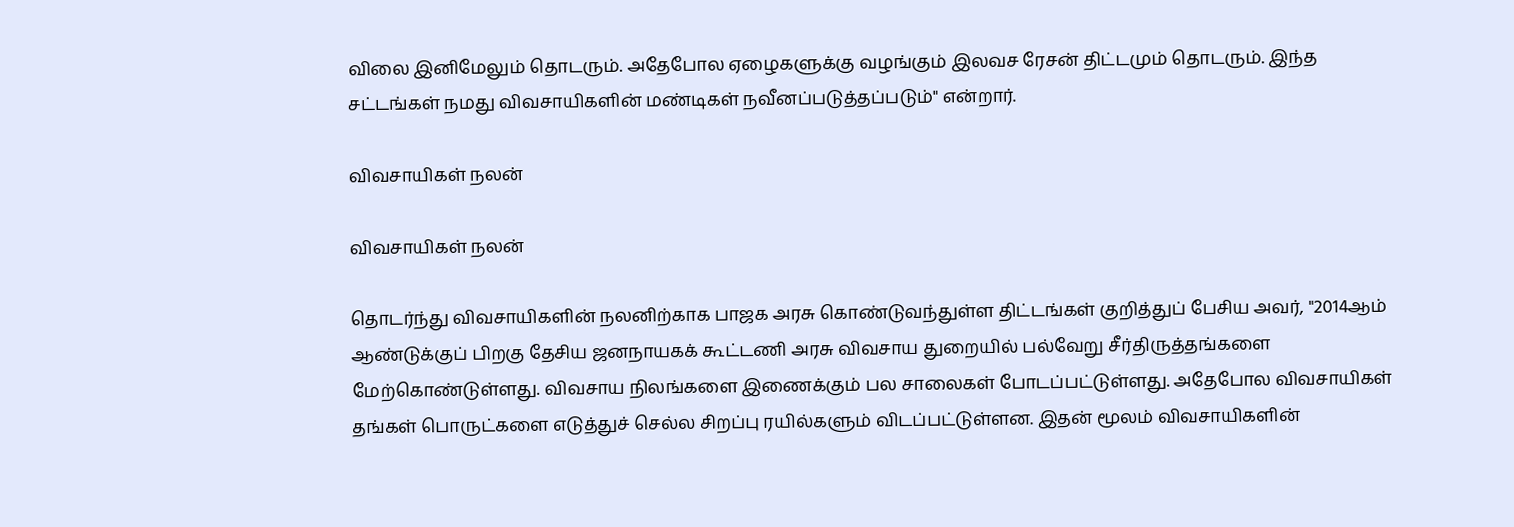விலை இனிமேலும் தொடரும். அதேபோல ஏழைகளுக்கு வழங்கும் இலவச ரேசன் திட்டமும் தொடரும். இந்த சட்டங்கள் நமது விவசாயிகளின் மண்டிகள் நவீனப்படுத்தப்படும்" என்றார்.

விவசாயிகள் நலன்

விவசாயிகள் நலன்

தொடர்ந்து விவசாயிகளின் நலனிற்காக பாஜக அரசு கொண்டுவந்துள்ள திட்டங்கள் குறித்துப் பேசிய அவர், "2014ஆம் ஆண்டுக்குப் பிறகு தேசிய ஜனநாயகக் கூட்டணி அரசு விவசாய துறையில் பல்வேறு சீர்திருத்தங்களை மேற்கொண்டுள்ளது. விவசாய நிலங்களை இணைக்கும் பல சாலைகள் போடப்பட்டுள்ளது. அதேபோல விவசாயிகள் தங்கள் பொருட்களை எடுத்துச் செல்ல சிறப்பு ரயில்களும் விடப்பட்டுள்ளன. இதன் மூலம் விவசாயிகளின்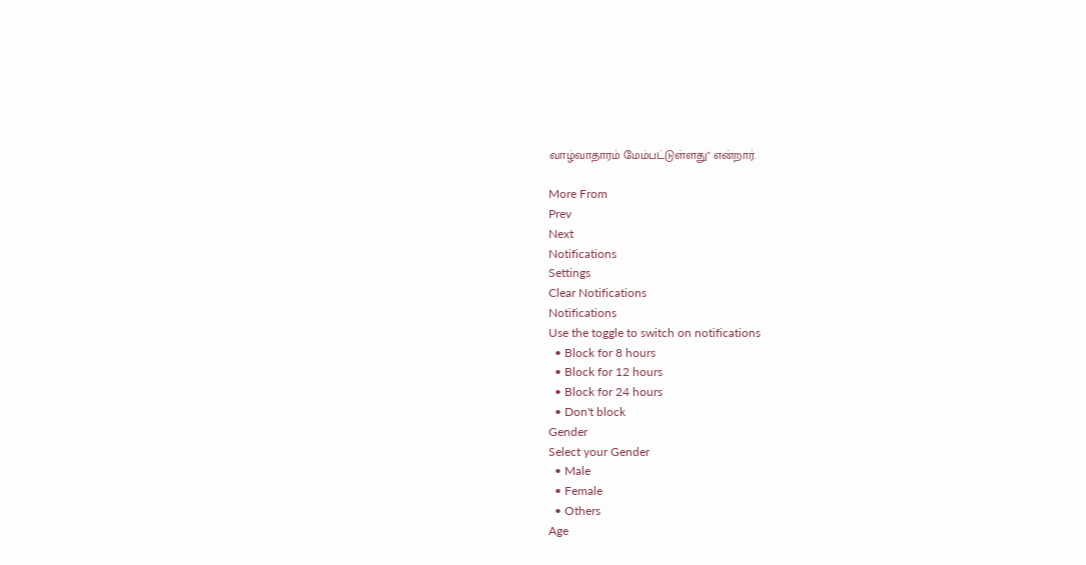வாழ்வாதாரம் மேம்பட்டுள்ளது" என்றார்.

More From
Prev
Next
Notifications
Settings
Clear Notifications
Notifications
Use the toggle to switch on notifications
  • Block for 8 hours
  • Block for 12 hours
  • Block for 24 hours
  • Don't block
Gender
Select your Gender
  • Male
  • Female
  • Others
Age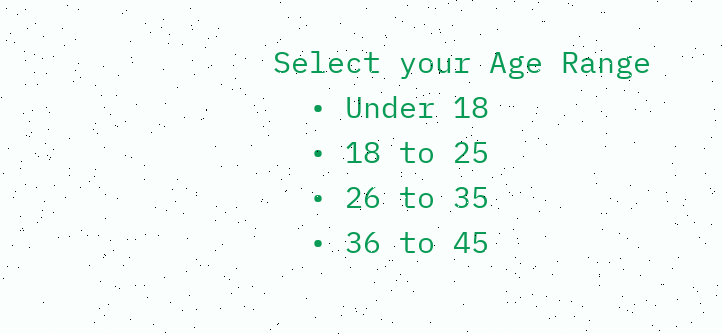Select your Age Range
  • Under 18
  • 18 to 25
  • 26 to 35
  • 36 to 45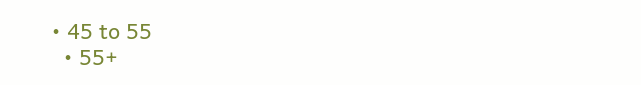• 45 to 55
  • 55+